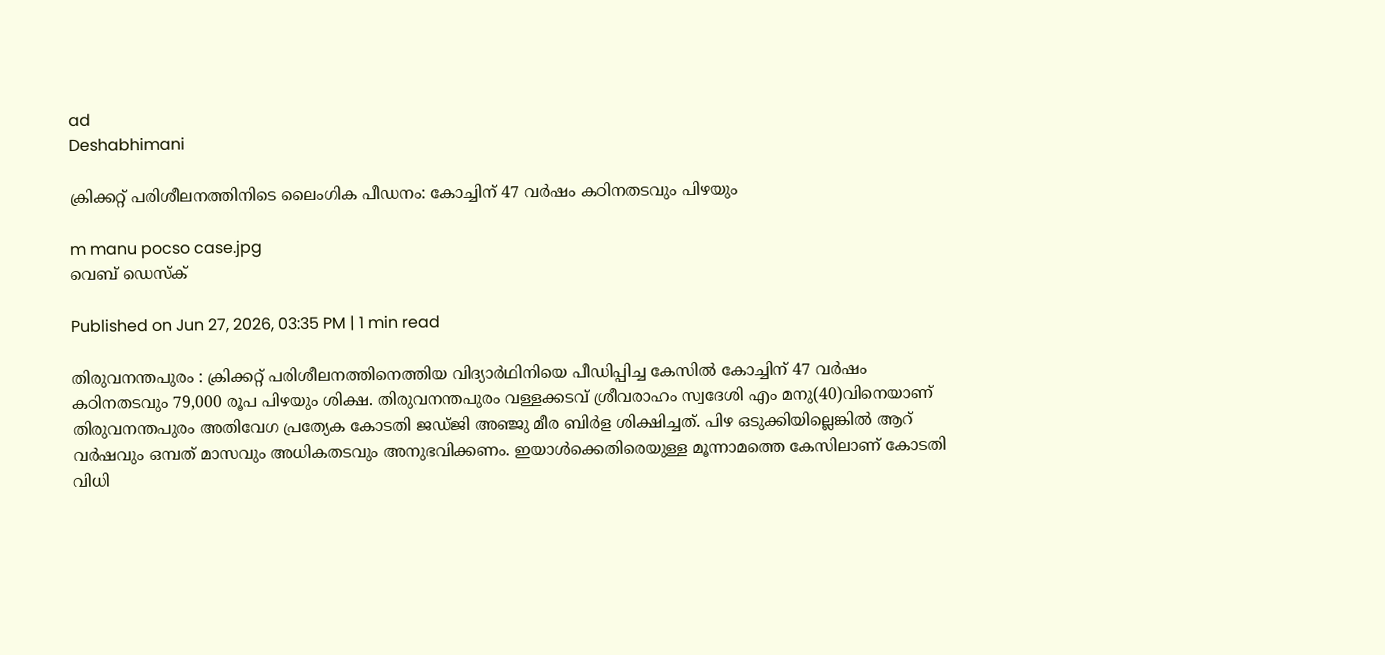ad
Deshabhimani

ക്രിക്കറ്റ് പരിശീലനത്തിനിടെ ലൈംഗിക പീഡനം: കോച്ചിന് 47 വർഷം കഠിനതടവും പിഴയും

m manu pocso case.jpg
വെബ് ഡെസ്ക്

Published on Jun 27, 2026, 03:35 PM | 1 min read

തിരുവനന്തപുരം : ക്രിക്കറ്റ് പരിശീലനത്തിനെത്തിയ വിദ്യാർഥിനിയെ പീഡിപ്പിച്ച കേസിൽ കോച്ചിന്‌ 47 വർഷം കഠിനതടവും 79,000 രൂപ പിഴയും ശിക്ഷ. തിരുവനന്തപുരം വള്ളക്കടവ് ശ്രീവരാഹം സ്വദേശി എം മനു(40)വിനെയാണ്‌ തിരുവനന്തപുരം അതിവേഗ പ്രത്യേക കോടതി ജഡ്ജി അഞ്ജു മീര ബിർള ശിക്ഷിച്ചത്‌. പിഴ ഒടുക്കിയില്ലെങ്കിൽ ആറ്‌ വർഷവും ഒമ്പത്‌ മാസവും അധികതടവും അനുഭവിക്കണം. ഇയാൾക്കെതിരെയുള്ള മൂന്നാമത്തെ കേസിലാണ് കോടതി വിധി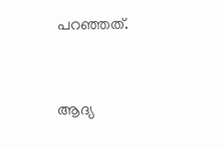പറഞ്ഞത്.


ആദ്യ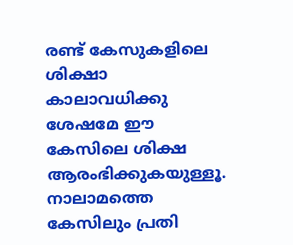രണ്ട് കേസുകളിലെ ശിക്ഷാ കാലാവധിക്കു ശേഷമേ ഈ കേസിലെ ശിക്ഷ ആരംഭിക്കുകയുള്ളൂ. നാലാമത്തെ കേസിലും പ്രതി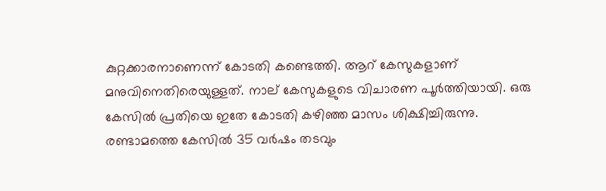കുറ്റക്കാരനാണെന്ന്‌ കോടതി കണ്ടെത്തി. ആറ് കേസുകളാണ്‌ മനുവിനെതിരെയുള്ളത്‌. നാല് കേസുകളുടെ വിചാരണ പൂർത്തിയായി. ഒരു കേസിൽ പ്രതിയെ ഇതേ കോടതി കഴിഞ്ഞ മാസം ശിക്ഷിച്ചിരുന്നു. രണ്ടാമത്തെ കേസിൽ 35 വർഷം തടവും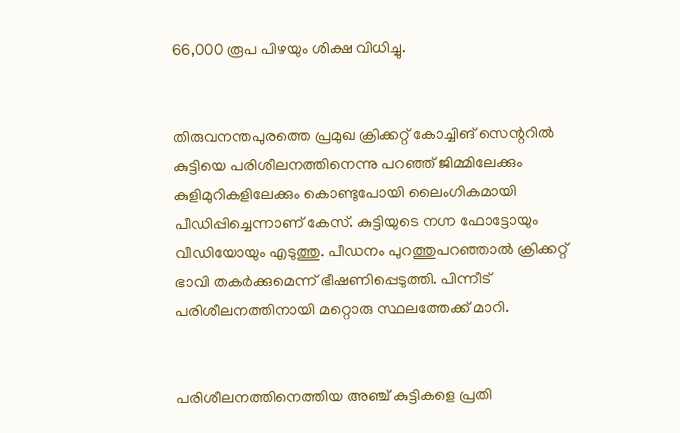66,000 രൂപ പിഴയും ശിക്ഷ വിധിച്ചു.


തിരുവനന്തപുരത്തെ പ്രമുഖ ക്രിക്കറ്റ് കോച്ചിങ്‌ സെന്ററിൽ കുട്ടിയെ പരിശീലനത്തിനെന്നു പറഞ്ഞ് ജിമ്മിലേക്കും കുളിമുറികളിലേക്കും കൊണ്ടുപോയി ലൈംഗികമായി പീഡിപ്പിച്ചെന്നാണ്‌ കേസ്‌. കുട്ടിയുടെ നഗ്ന ഫോട്ടോയും വീഡിയോയും എടുത്തു. പീഡനം പുറത്തുപറഞ്ഞാൽ ക്രിക്കറ്റ് ഭാവി തകർക്കുമെന്ന് ഭീഷണിപ്പെടുത്തി. പിന്നീട്‌ പരിശീലനത്തിനായി മറ്റൊരു സ്ഥലത്തേക്ക് മാറി.


പരിശീലനത്തിനെത്തിയ അഞ്ച് കുട്ടികളെ പ്രതി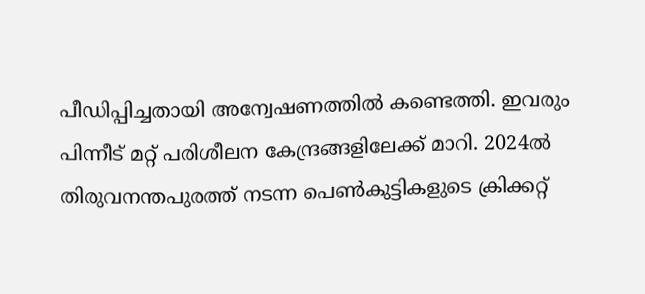പീഡിപ്പിച്ചതായി അന്വേഷണത്തിൽ കണ്ടെത്തി. ഇവരും പിന്നീട്‌ മറ്റ്‌ പരിശീലന കേന്ദ്രങ്ങളിലേക്ക്‌ മാറി. 2024ൽ തിരുവനന്തപുരത്ത് നടന്ന പെൺകുട്ടികളുടെ ക്രിക്കറ്റ്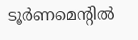ടൂർണമെന്റിൽ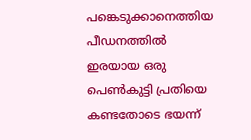പങ്കെടുക്കാനെത്തിയ പീഡനത്തിൽ ഇരയായ ഒരു പെൺകുട്ടി പ്രതിയെ കണ്ടതോടെ ഭയന്ന്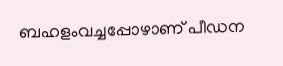ബഹളംവച്ചപ്പോഴാണ് പീഡന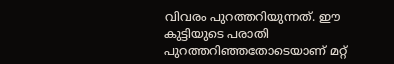വിവരം പുറത്തറിയുന്നത്. ഈ കുട്ടിയുടെ പരാതി പുറത്തറിഞ്ഞതോടെയാണ് മറ്റ്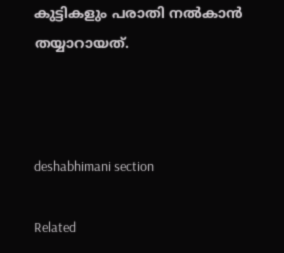കുട്ടികളും പരാതി നൽകാൻ തയ്യാറായത്‌.



deshabhimani section

Related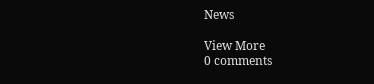News

View More
0 comments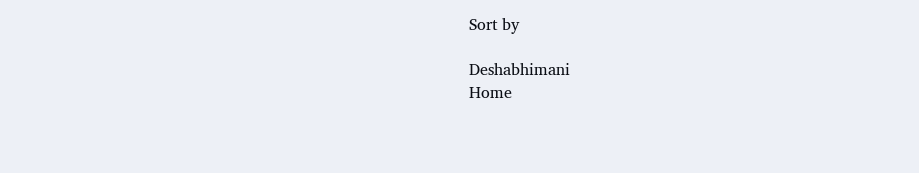Sort by

Deshabhimani
Home